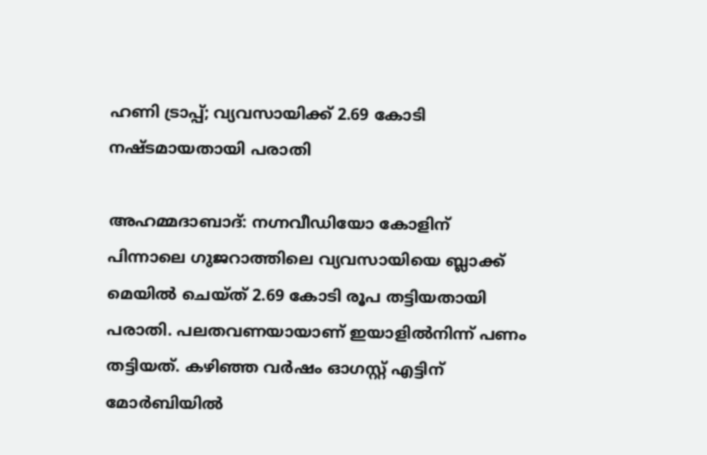ഹണി ട്രാപ്പ്; വ്യവസായിക്ക് 2.69 കോടി നഷ്ടമായതായി പരാതി

അഹമ്മദാബാദ്: നഗ്നവീഡിയോ കോളിന് പിന്നാലെ ഗുജറാത്തിലെ വ്യവസായിയെ ബ്ലാക്ക് മെയില്‍ ചെയ്ത് 2.69 കോടി രൂപ തട്ടിയതായി പരാതി. പലതവണയായാണ് ഇയാളില്‍നിന്ന് പണം തട്ടിയത്. കഴിഞ്ഞ വര്‍ഷം ഓഗസ്റ്റ് എട്ടിന് മോര്‍ബിയില്‍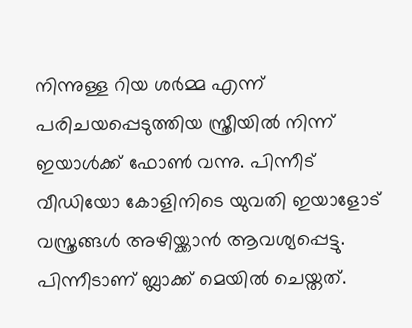നിന്നുള്ള റിയ ശര്‍മ്മ എന്ന് പരിചയപ്പെടുത്തിയ സ്ത്രീയില്‍ നിന്ന് ഇയാള്‍ക്ക് ഫോണ്‍ വന്നു. പിന്നീട് വീഡിയോ കോളിനിടെ യുവതി ഇയാളോട് വസ്ത്രങ്ങള്‍ അഴിയ്ക്കാന്‍ ആവശ്യപ്പെട്ടു. പിന്നീടാണ് ബ്ലാക്ക് മെയില്‍ ചെയ്തത്.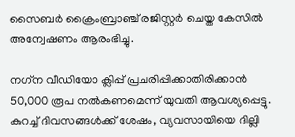സൈബര്‍ ക്രൈംബ്രാഞ്ച് രജിസ്റ്റര്‍ ചെയ്ത കേസില്‍ അന്വേഷണം ആരംഭിച്ചു.

നഗ്‌ന വീഡിയോ ക്ലിപ്പ് പ്രചരിപ്പിക്കാതിരിക്കാന്‍ 50,000 രൂപ നല്‍കണമെന്ന് യുവതി ആവശ്യപ്പെട്ടു. കുറച്ച് ദിവസങ്ങള്‍ക്ക് ശേഷം, വ്യവസായിയെ ദില്ലി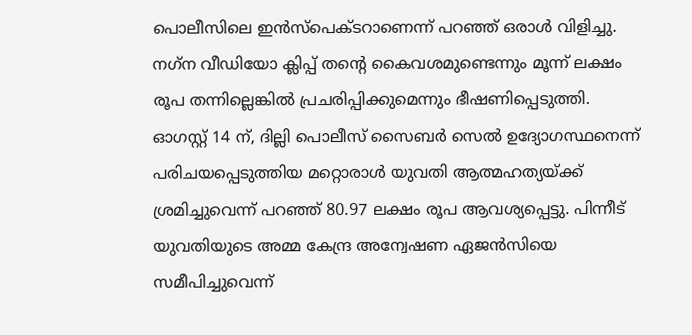പൊലീസിലെ ഇന്‍സ്പെക്ടറാണെന്ന് പറഞ്ഞ് ഒരാള്‍ വിളിച്ചു. നഗ്‌ന വീഡിയോ ക്ലിപ്പ് തന്റെ കൈവശമുണ്ടെന്നും മൂന്ന് ലക്ഷം രൂപ തന്നില്ലെങ്കില്‍ പ്രചരിപ്പിക്കുമെന്നും ഭീഷണിപ്പെടുത്തി. ഓഗസ്റ്റ് 14 ന്, ദില്ലി പൊലീസ് സൈബര്‍ സെല്‍ ഉദ്യോഗസ്ഥനെന്ന് പരിചയപ്പെടുത്തിയ മറ്റൊരാള്‍ യുവതി ആത്മഹത്യയ്ക്ക് ശ്രമിച്ചുവെന്ന് പറഞ്ഞ് 80.97 ലക്ഷം രൂപ ആവശ്യപ്പെട്ടു. പിന്നീട് യുവതിയുടെ അമ്മ കേന്ദ്ര അന്വേഷണ ഏജന്‍സിയെ സമീപിച്ചുവെന്ന്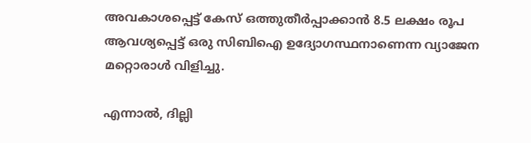അവകാശപ്പെട്ട് കേസ് ഒത്തുതീര്‍പ്പാക്കാന്‍ 8.5 ലക്ഷം രൂപ ആവശ്യപ്പെട്ട് ഒരു സിബിഐ ഉദ്യോഗസ്ഥനാണെന്ന വ്യാജേന മറ്റൊരാള്‍ വിളിച്ചു.

എന്നാല്‍, ദില്ലി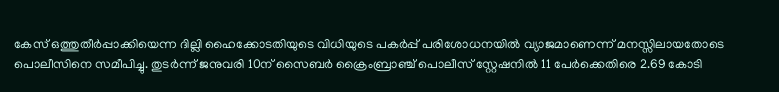കേസ് ഒത്തുതീര്‍പ്പാക്കിയെന്ന ദില്ലി ഹൈക്കോടതിയുടെ വിധിയുടെ പകര്‍പ്പ് പരിശോധനയില്‍ വ്യാജമാണെന്ന് മനസ്സിലായതോടെ പൊലീസിനെ സമീപിച്ചു. തുടര്‍ന്ന് ജനുവരി 10ന് സൈബര്‍ ക്രൈംബ്രാഞ്ച് പൊലീസ് സ്റ്റേഷനില്‍ 11 പേര്‍ക്കെതിരെ 2.69 കോടി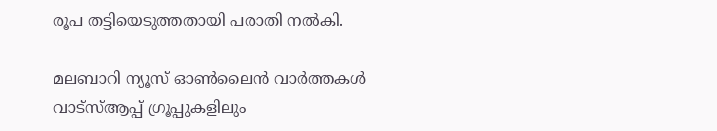രൂപ തട്ടിയെടുത്തതായി പരാതി നല്‍കി.

മലബാറി ന്യൂസ് ഓണ്‍ലൈന്‍ വാര്‍ത്തകള്‍ വാട്‌സ്ആപ്പ് ഗ്രൂപ്പുകളിലും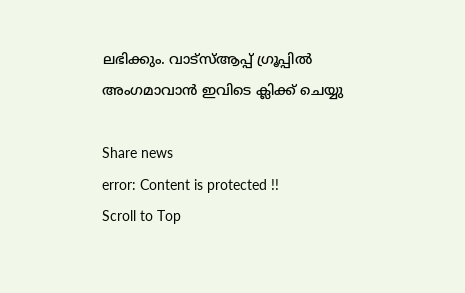ലഭിക്കും. വാട്‌സ്ആപ്പ് ഗ്രൂപ്പില്‍ അംഗമാവാന്‍ ഇവിടെ ക്ലിക്ക് ചെയ്യു

Share news
error: Content is protected !!
Scroll to Top